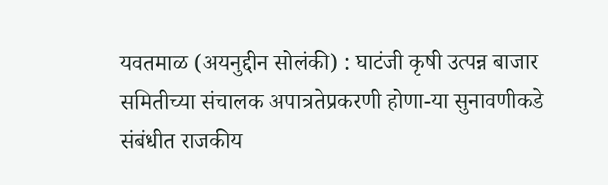यवतमाळ (अयनुद्दीन सोलंकी) : घाटंजी कृषी उत्पन्न बाजार समितीच्या संचालक अपात्रतेप्रकरणी होणा-या सुनावणीकडे संबंधीत राजकीय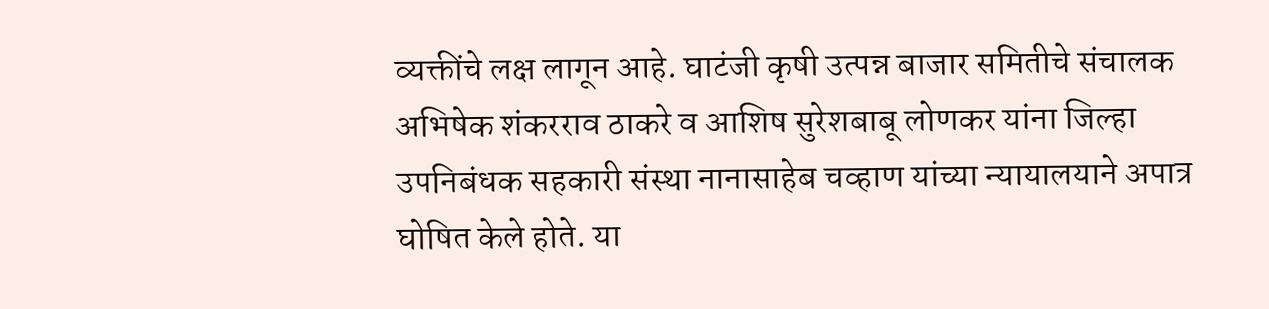व्यक्तींचे लक्ष लागून आहे. घाटंजी कृषी उत्पन्न बाजार समितीचे संचालक अभिषेक शंकरराव ठाकरे व आशिष सुरेशबाबू लोणकर यांना जिल्हा उपनिबंधक सहकारी संस्था नानासाहेब चव्हाण यांच्या न्यायालयाने अपात्र घोषित केले होते. या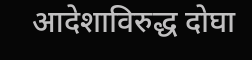आदेशाविरुद्ध दोघा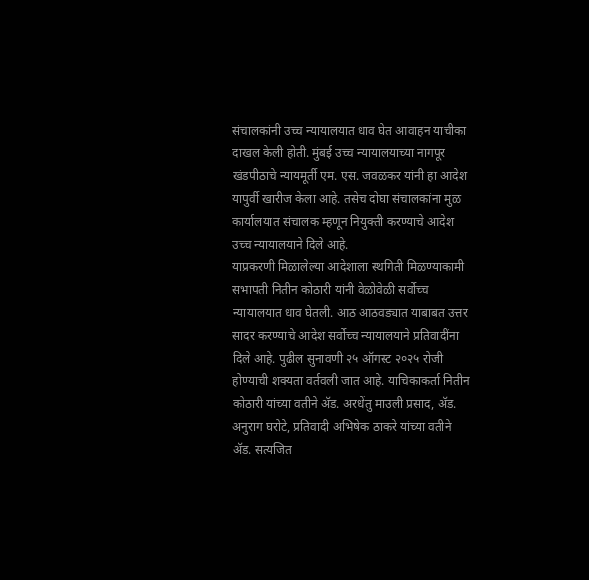संचालकांनी उच्च न्यायालयात धाव घेत आवाहन याचीका दाखल केली होती. मुंबई उच्च न्यायालयाच्या नागपूर खंडपीठाचे न्यायमूर्ती एम. एस. जवळकर यांनी हा आदेश यापुर्वी खारीज केला आहे. तसेच दोघा संचालकांना मुळ कार्यालयात संचालक म्हणून नियुक्ती करण्याचे आदेश उच्च न्यायालयाने दिले आहे.
याप्रकरणी मिळालेल्या आदेशाला स्थगिती मिळण्याकामी सभापती नितीन कोठारी यांनी वेळोवेळी सर्वोच्च न्यायालयात धाव घेतली. आठ आठवड्यात याबाबत उत्तर सादर करण्याचे आदेश सर्वोच्च न्यायालयाने प्रतिवादींना दिले आहे. पुढील सुनावणी २५ ऑगस्ट २०२५ रोजी होण्याची शक्यता वर्तवली जात आहे. याचिकाकर्ता नितीन कोठारी यांच्या वतीने ॲड. अरधेंतु माउली प्रसाद, ॲड. अनुराग घरोटे, प्रतिवादी अभिषेक ठाकरे यांच्या वतीने ॲड. सत्यजित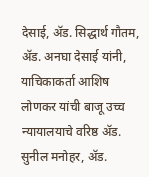देसाई, ॲड. सिद्धार्थ गौतम, ॲड. अनघा देसाई यांनी, याचिकाकर्ता आशिष लोणकर यांची बाजू उच्च न्यायालयाचे वरिष्ठ ॲड. सुनील मनोहर, ॲड.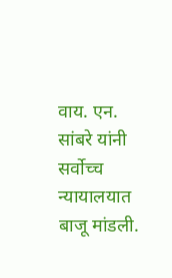वाय. एन. सांबरे यांनी सर्वोच्च न्यायालयात बाजू मांडली.